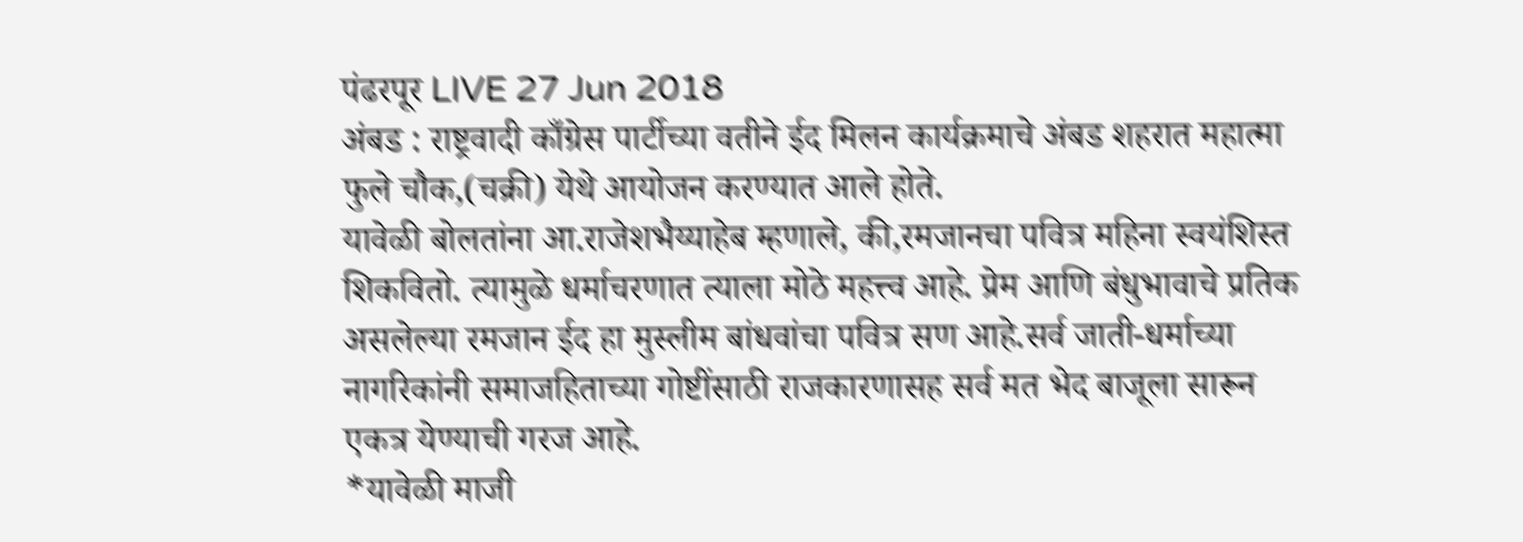पंढरपूर LIVE 27 Jun 2018
अंबड : राष्ट्रवादी काँग्रेस पार्टीच्या वतीने ईद मिलन कार्यक्रमाचे अंबड शहरात महात्मा फुले चौक,(चक्री) येथे आयोजन करण्यात आले होते.
यावेळी बोलतांना आ.राजेशभैय्याहेब म्हणाले, की,रमजानचा पवित्र महिना स्वयंशिस्त शिकवितो. त्यामुळे धर्माचरणात त्याला मोठे महत्त्व आहे. प्रेम आणि बंधुभावाचे प्रतिक असलेल्या रमजान ईद हा मुस्लीम बांधवांचा पवित्र सण आहे.सर्व जाती-धर्माच्या नागरिकांनी समाजहिताच्या गोष्टींसाठी राजकारणासह सर्व मत भेद बाजूला सारून एकत्र येण्याची गरज आहे.
*यावेळी माजी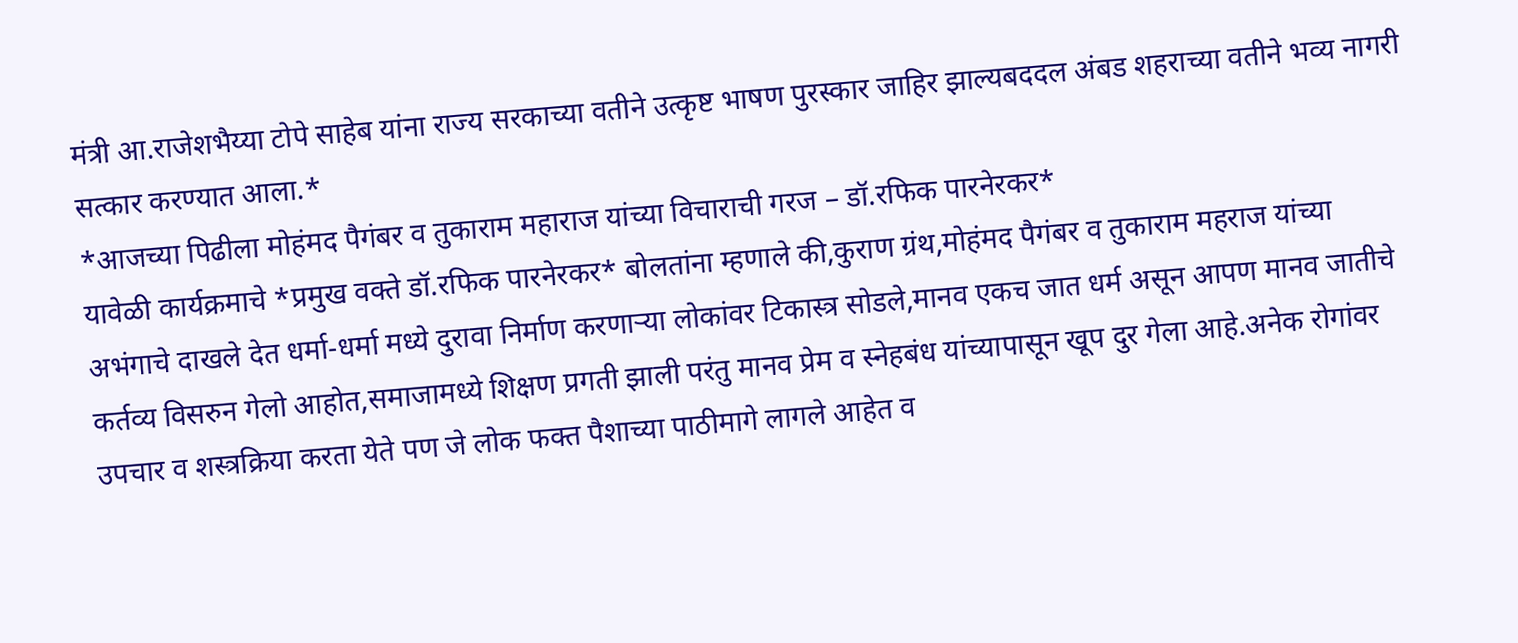मंत्री आ.राजेशभैय्या टोपे साहेब यांना राज्य सरकाच्या वतीने उत्कृष्ट भाषण पुरस्कार जाहिर झाल्यबददल अंबड शहराच्या वतीने भव्य नागरी सत्कार करण्यात आला.*
*आजच्या पिढीला मोहंमद पैगंबर व तुकाराम महाराज यांच्या विचाराची गरज – डॉ.रफिक पारनेरकर*
यावेळी कार्यक्रमाचे *प्रमुख वक्ते डॉ.रफिक पारनेरकर* बोलतांना म्हणाले की,कुराण ग्रंथ,मोहंमद पैगंबर व तुकाराम महराज यांच्या अभंगाचे दाखले देत धर्मा-धर्मा मध्ये दुरावा निर्माण करणाऱ्या लोकांवर टिकास्त्र सोडले,मानव एकच जात धर्म असून आपण मानव जातीचे कर्तव्य विसरुन गेलो आहोत,समाजामध्ये शिक्षण प्रगती झाली परंतु मानव प्रेम व स्नेहबंध यांच्यापासून खूप दुर गेला आहे.अनेक रोगांवर उपचार व शस्त्रक्रिया करता येते पण जे लोक फक्त पैशाच्या पाठीमागे लागले आहेत व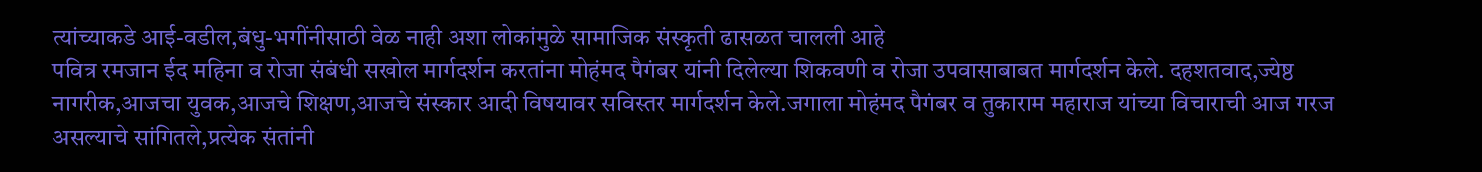त्यांच्याकडे आई-वडील,बंधु-भगींनीसाठी वेळ नाही अशा लोकांमुळे सामाजिक संस्कृती ढासळत चालली आहे
पवित्र रमजान ईद महिना व रोजा संबंधी सखोल मार्गदर्शन करतांना मोहंमद पैगंबर यांनी दिलेल्या शिकवणी व रोजा उपवासाबाबत मार्गदर्शन केले. दहशतवाद,ज्येष्ठ नागरीक,आजचा युवक,आजचे शिक्षण,आजचे संस्कार आदी विषयावर सविस्तर मार्गदर्शन केले.जगाला मोहंमद पैगंबर व तुकाराम महाराज यांच्या विचाराची आज गरज असल्याचे सांगितले,प्रत्येक संतांनी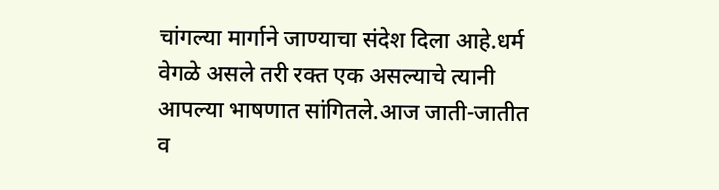चांगल्या मार्गाने जाण्याचा संदेश दिला आहे.धर्म वेगळे असले तरी रक्त एक असल्याचे त्यानी आपल्या भाषणात सांगितले.आज जाती-जातीत व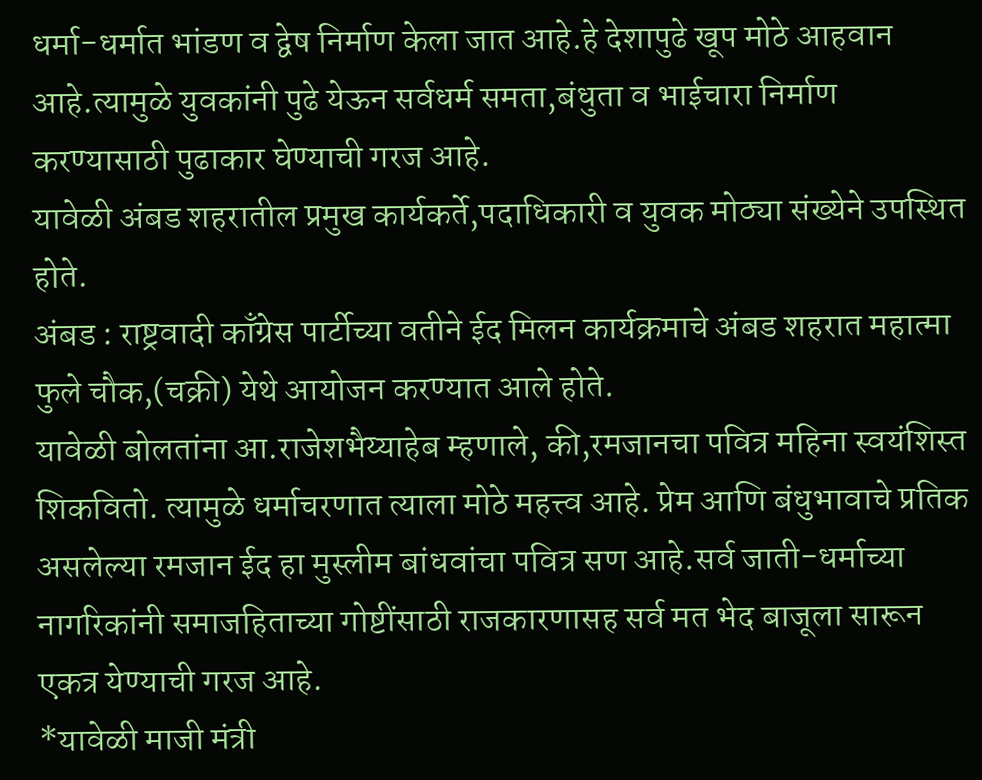धर्मा-धर्मात भांडण व द्वेष निर्माण केला जात आहे.हे देशापुढे खूप मोठे आहवान आहे.त्यामुळे युवकांनी पुढे येऊन सर्वधर्म समता,बंधुता व भाईचारा निर्माण करण्यासाठी पुढाकार घेण्याची गरज आहे.
यावेळी अंबड शहरातील प्रमुख कार्यकर्ते,पदाधिकारी व युवक मोठ्या संख्येने उपस्थित होते.
अंबड : राष्ट्रवादी काँग्रेस पार्टीच्या वतीने ईद मिलन कार्यक्रमाचे अंबड शहरात महात्मा फुले चौक,(चक्री) येथे आयोजन करण्यात आले होते.
यावेळी बोलतांना आ.राजेशभैय्याहेब म्हणाले, की,रमजानचा पवित्र महिना स्वयंशिस्त शिकवितो. त्यामुळे धर्माचरणात त्याला मोठे महत्त्व आहे. प्रेम आणि बंधुभावाचे प्रतिक असलेल्या रमजान ईद हा मुस्लीम बांधवांचा पवित्र सण आहे.सर्व जाती-धर्माच्या नागरिकांनी समाजहिताच्या गोष्टींसाठी राजकारणासह सर्व मत भेद बाजूला सारून एकत्र येण्याची गरज आहे.
*यावेळी माजी मंत्री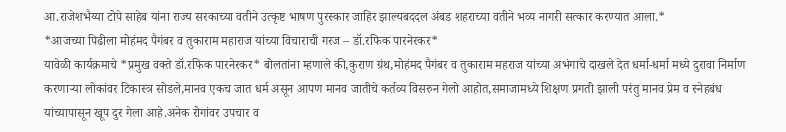आ.राजेशभैय्या टोपे साहेब यांना राज्य सरकाच्या वतीने उत्कृष्ट भाषण पुरस्कार जाहिर झाल्यबददल अंबड शहराच्या वतीने भव्य नागरी सत्कार करण्यात आला.*
*आजच्या पिढीला मोहंमद पैगंबर व तुकाराम महाराज यांच्या विचाराची गरज – डॉ.रफिक पारनेरकर*
यावेळी कार्यक्रमाचे *प्रमुख वक्ते डॉ.रफिक पारनेरकर* बोलतांना म्हणाले की,कुराण ग्रंथ,मोहंमद पैगंबर व तुकाराम महराज यांच्या अभंगाचे दाखले देत धर्मा-धर्मा मध्ये दुरावा निर्माण करणाऱ्या लोकांवर टिकास्त्र सोडले,मानव एकच जात धर्म असून आपण मानव जातीचे कर्तव्य विसरुन गेलो आहोत,समाजामध्ये शिक्षण प्रगती झाली परंतु मानव प्रेम व स्नेहबंध यांच्यापासून खूप दुर गेला आहे.अनेक रोगांवर उपचार व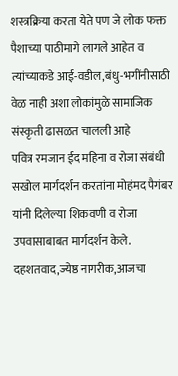शस्त्रक्रिया करता येते पण जे लोक फक्त पैशाच्या पाठीमागे लागले आहेत व त्यांच्याकडे आई-वडील,बंधु-भगींनीसाठी वेळ नाही अशा लोकांमुळे सामाजिक संस्कृती ढासळत चालली आहे
पवित्र रमजान ईद महिना व रोजा संबंधी सखोल मार्गदर्शन करतांना मोहंमद पैगंबर यांनी दिलेल्या शिकवणी व रोजा उपवासाबाबत मार्गदर्शन केले. दहशतवाद,ज्येष्ठ नागरीक,आजचा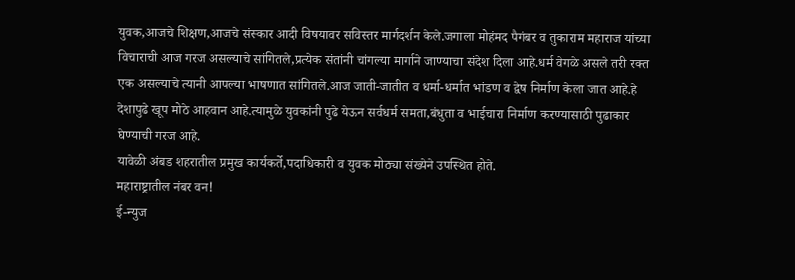युवक,आजचे शिक्षण,आजचे संस्कार आदी विषयावर सविस्तर मार्गदर्शन केले.जगाला मोहंमद पैगंबर व तुकाराम महाराज यांच्या विचाराची आज गरज असल्याचे सांगितले,प्रत्येक संतांनी चांगल्या मार्गाने जाण्याचा संदेश दिला आहे.धर्म वेगळे असले तरी रक्त एक असल्याचे त्यानी आपल्या भाषणात सांगितले.आज जाती-जातीत व धर्मा-धर्मात भांडण व द्वेष निर्माण केला जात आहे.हे देशापुढे खूप मोठे आहवान आहे.त्यामुळे युवकांनी पुढे येऊन सर्वधर्म समता,बंधुता व भाईचारा निर्माण करण्यासाठी पुढाकार घेण्याची गरज आहे.
यावेळी अंबड शहरातील प्रमुख कार्यकर्ते,पदाधिकारी व युवक मोठ्या संख्येने उपस्थित होते.
महाराष्ट्रातील नंबर वन!
ई-न्युज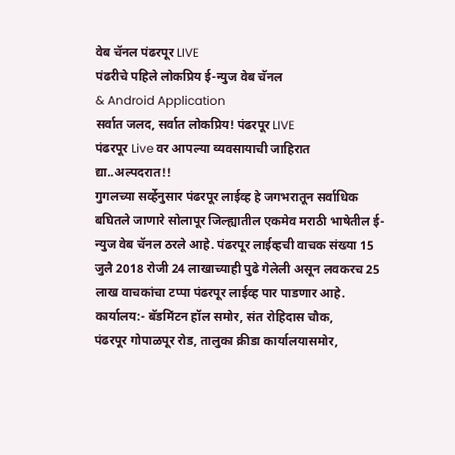वेब चॅनल पंढरपूर LIVE
पंढरीचे पहिले लोकप्रिय ई-न्युज वेब चॅनल
& Android Application
सर्वात जलद, सर्वात लोकप्रिय! पंढरपूर LIVE
पंढरपूर Live वर आपल्या व्यवसायाची जाहिरात द्या..अल्पदरात!!
गुगलच्या सर्व्हेनुसार पंढरपूर लाईव्ह हे जगभरातून सर्वाधिक बघितले जाणारे सोलापूर जिल्ह्यातील एकमेव मराठी भाषेतील ई-न्युज वेब चॅनल ठरले आहे. पंढरपूर लाईव्हची वाचक संख्या 15 जुलै 2018 रोजी 24 लाखाच्याही पुढे गेलेली असून लवकरच 25 लाख वाचकांचा टप्पा पंढरपूर लाईव्ह पार पाडणार आहे.
कार्यालय:- बॅडमिंटन हॉल समोर, संत रोहिदास चौक,
पंढरपूर गोपाळपूर रोड, तालुका क्रीडा कार्यालयासमोर,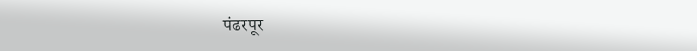पंढरपूर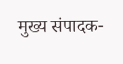मुख्य संपादक-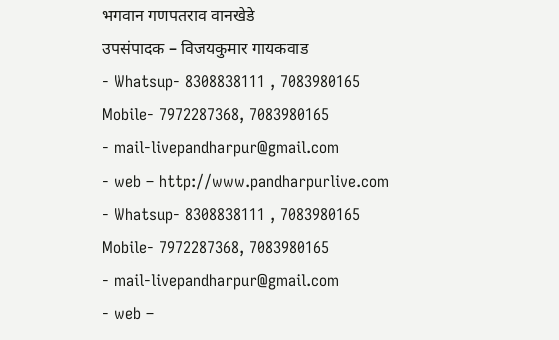भगवान गणपतराव वानखेडे
उपसंपादक – विजयकुमार गायकवाड
- Whatsup- 8308838111 , 7083980165 Mobile- 7972287368, 7083980165
- mail-livepandharpur@gmail.com
- web – http://www.pandharpurlive.com
- Whatsup- 8308838111 , 7083980165 Mobile- 7972287368, 7083980165
- mail-livepandharpur@gmail.com
- web –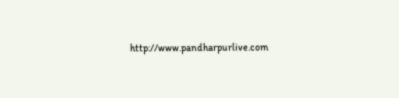http://www.pandharpurlive.com